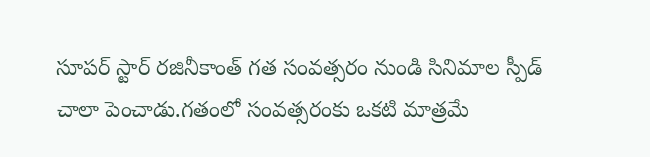సూపర్ స్టార్ రజినీకాంత్ గత సంవత్సరం నుండి సినిమాల స్పీడ్ చాలా పెంచాడు.గతంలో సంవత్సరంకు ఒకటి మాత్రమే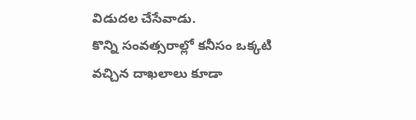విడుదల చేసేవాడు.
కొన్ని సంవత్సరాల్లో కనీసం ఒక్కటి వచ్చిన దాఖలాలు కూడా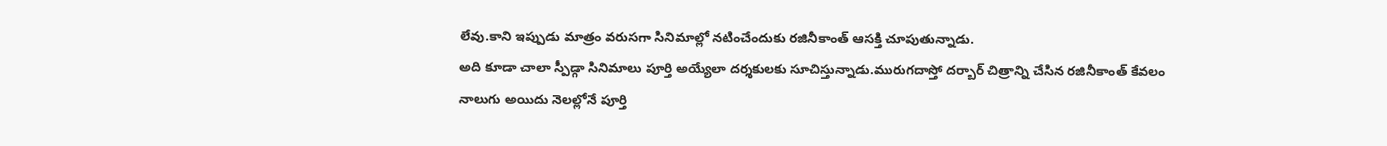లేవు.కాని ఇప్పుడు మాత్రం వరుసగా సినిమాల్లో నటించేందుకు రజినీకాంత్ ఆసక్తి చూపుతున్నాడు.
అది కూడా చాలా స్పీడ్గా సినిమాలు పూర్తి అయ్యేలా దర్శకులకు సూచిస్తున్నాడు.మురుగదాస్తో దర్బార్ చిత్రాన్ని చేసిన రజినీకాంత్ కేవలం నాలుగు అయిదు నెలల్లోనే పూర్తి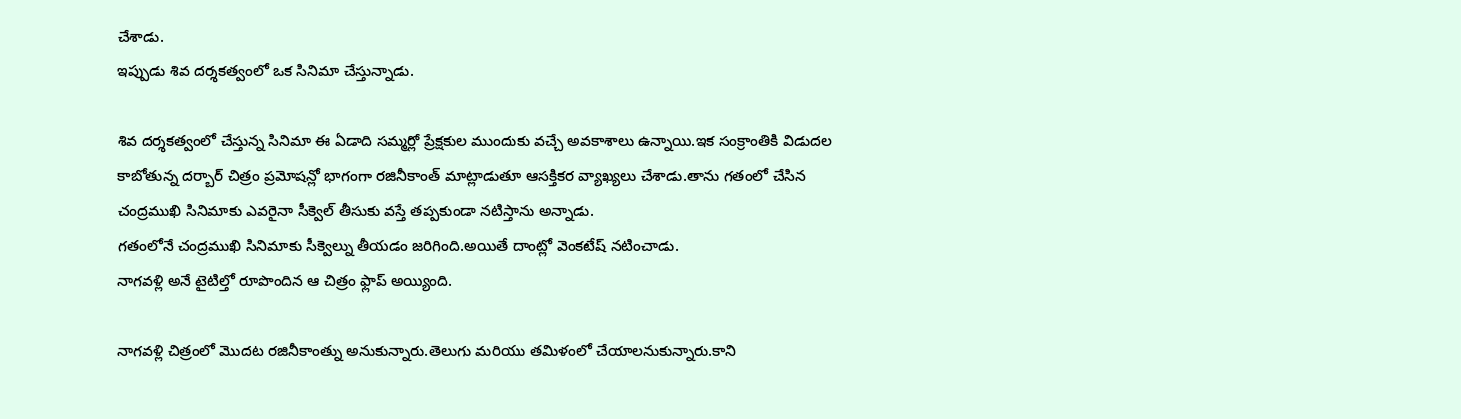చేశాడు.
ఇప్పుడు శివ దర్శకత్వంలో ఒక సినిమా చేస్తున్నాడు.

శివ దర్శకత్వంలో చేస్తున్న సినిమా ఈ ఏడాది సమ్మర్లో ప్రేక్షకుల ముందుకు వచ్చే అవకాశాలు ఉన్నాయి.ఇక సంక్రాంతికి విడుదల కాబోతున్న దర్బార్ చిత్రం ప్రమోషన్లో భాగంగా రజినీకాంత్ మాట్లాడుతూ ఆసక్తికర వ్యాఖ్యలు చేశాడు.తాను గతంలో చేసిన చంద్రముఖి సినిమాకు ఎవరైనా సీక్వెల్ తీసుకు వస్తే తప్పకుండా నటిస్తాను అన్నాడు.
గతంలోనే చంద్రముఖి సినిమాకు సీక్వెల్ను తీయడం జరిగింది.అయితే దాంట్లో వెంకటేష్ నటించాడు.
నాగవళ్లి అనే టైటిల్తో రూపొందిన ఆ చిత్రం ఫ్లాప్ అయ్యింది.

నాగవళ్లి చిత్రంలో మొదట రజినీకాంత్ను అనుకున్నారు.తెలుగు మరియు తమిళంలో చేయాలనుకున్నారు.కాని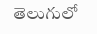తెలుగులో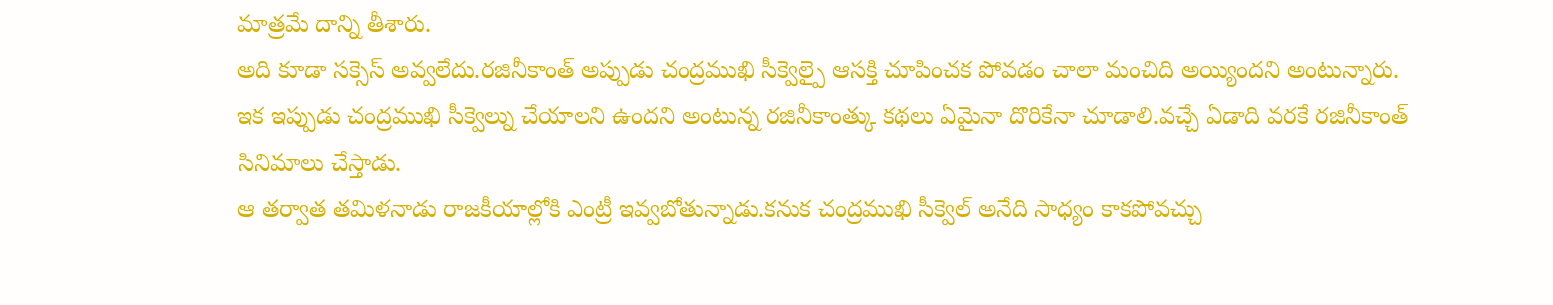మాత్రమే దాన్ని తీశారు.
అది కూడా సక్సెస్ అవ్వలేదు.రజినీకాంత్ అప్పుడు చంద్రముఖి సీక్వెల్పై ఆసక్తి చూపించక పోవడం చాలా మంచిది అయ్యిందని అంటున్నారు.
ఇక ఇప్పుడు చంద్రముఖి సీక్వెల్ను చేయాలని ఉందని అంటున్న రజినీకాంత్కు కథలు ఏమైనా దొరికేనా చూడాలి.వచ్చే ఏడాది వరకే రజినీకాంత్ సినిమాలు చేస్తాడు.
ఆ తర్వాత తమిళనాడు రాజకీయాల్లోకి ఎంట్రీ ఇవ్వబోతున్నాడు.కనుక చంద్రముఖి సీక్వెల్ అనేది సాధ్యం కాకపోవచ్చు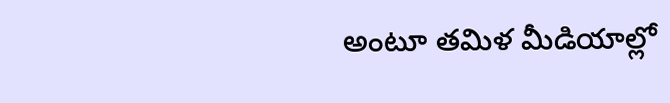అంటూ తమిళ మీడియాల్లో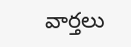వార్తలు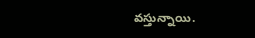వస్తున్నాయి.